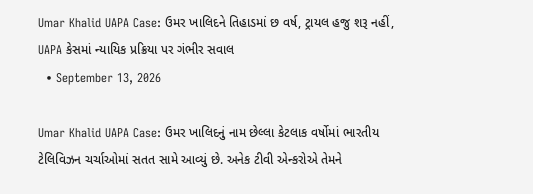Umar Khalid UAPA Case: ઉમર ખાલિદને તિહાડમાં છ વર્ષ, ટ્રાયલ હજુ શરૂ નહીં, UAPA કેસમાં ન્યાયિક પ્રક્રિયા પર ગંભીર સવાલ
  • September 13, 2026

Umar Khalid UAPA Case: ઉમર ખાલિદનું નામ છેલ્લા કેટલાક વર્ષોમાં ભારતીય ટેલિવિઝન ચર્ચાઓમાં સતત સામે આવ્યું છે. અનેક ટીવી એન્કરોએ તેમને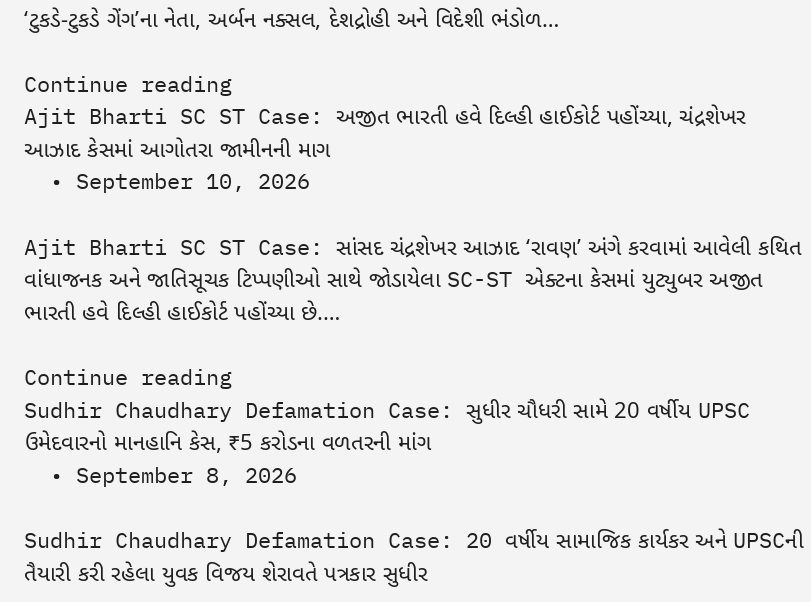‘ટુકડે-ટુકડે ગેંગ’ના નેતા, અર્બન નક્સલ, દેશદ્રોહી અને વિદેશી ભંડોળ…

Continue reading
Ajit Bharti SC ST Case: અજીત ભારતી હવે દિલ્હી હાઈકોર્ટ પહોંચ્યા, ચંદ્રશેખર આઝાદ કેસમાં આગોતરા જામીનની માગ
  • September 10, 2026

Ajit Bharti SC ST Case: સાંસદ ચંદ્રશેખર આઝાદ ‘રાવણ’ અંગે કરવામાં આવેલી કથિત વાંધાજનક અને જાતિસૂચક ટિપ્પણીઓ સાથે જોડાયેલા SC-ST એક્ટના કેસમાં યુટ્યુબર અજીત ભારતી હવે દિલ્હી હાઈકોર્ટ પહોંચ્યા છે.…

Continue reading
Sudhir Chaudhary Defamation Case: સુધીર ચૌધરી સામે 20 વર્ષીય UPSC ઉમેદવારનો માનહાનિ કેસ, ₹5 કરોડના વળતરની માંગ
  • September 8, 2026

Sudhir Chaudhary Defamation Case: 20 વર્ષીય સામાજિક કાર્યકર અને UPSCની તૈયારી કરી રહેલા યુવક વિજય શેરાવતે પત્રકાર સુધીર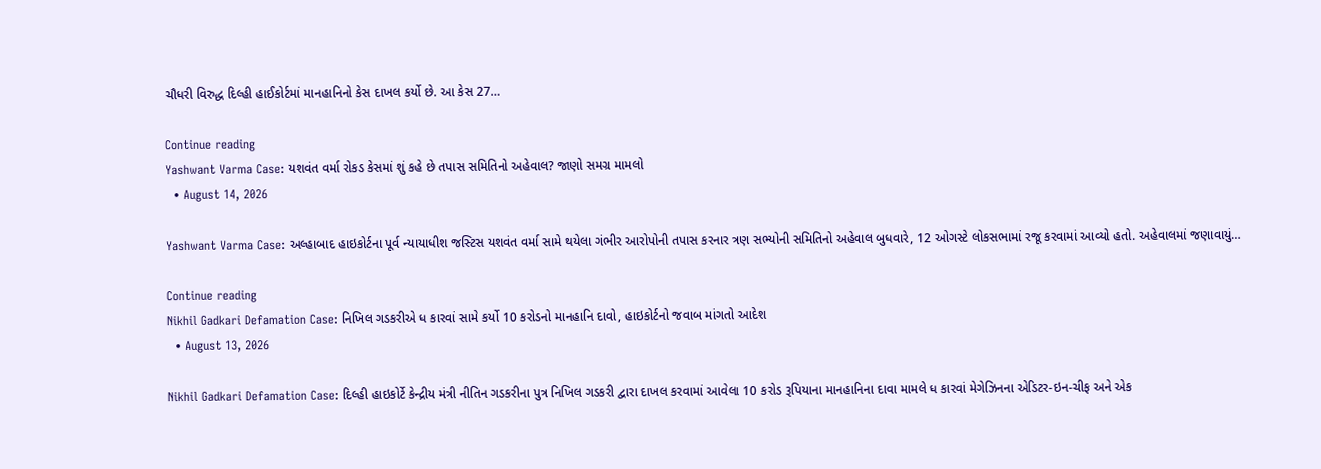ચૌધરી વિરુદ્ધ દિલ્હી હાઈકોર્ટમાં માનહાનિનો કેસ દાખલ કર્યો છે. આ કેસ 27…

Continue reading
Yashwant Varma Case: યશવંત વર્મા રોકડ કેસમાં શું કહે છે તપાસ સમિતિનો અહેવાલ? જાણો સમગ્ર મામલો
  • August 14, 2026

Yashwant Varma Case: અલ્હાબાદ હાઇકોર્ટના પૂર્વ ન્યાયાધીશ જસ્ટિસ યશવંત વર્મા સામે થયેલા ગંભીર આરોપોની તપાસ કરનાર ત્રણ સભ્યોની સમિતિનો અહેવાલ બુધવારે, 12 ઓગસ્ટે લોકસભામાં રજૂ કરવામાં આવ્યો હતો. અહેવાલમાં જણાવાયું…

Continue reading
Nikhil Gadkari Defamation Case: નિખિલ ગડકરીએ ધ કારવાં સામે કર્યો 10 કરોડનો માનહાનિ દાવો, હાઇકોર્ટનો જવાબ માંગતો આદેશ
  • August 13, 2026

Nikhil Gadkari Defamation Case: દિલ્હી હાઇકોર્ટે કેન્દ્રીય મંત્રી નીતિન ગડકરીના પુત્ર નિખિલ ગડકરી દ્વારા દાખલ કરવામાં આવેલા 10 કરોડ રૂપિયાના માનહાનિના દાવા મામલે ધ કારવાં મેગેઝિનના એડિટર-ઇન-ચીફ અને એક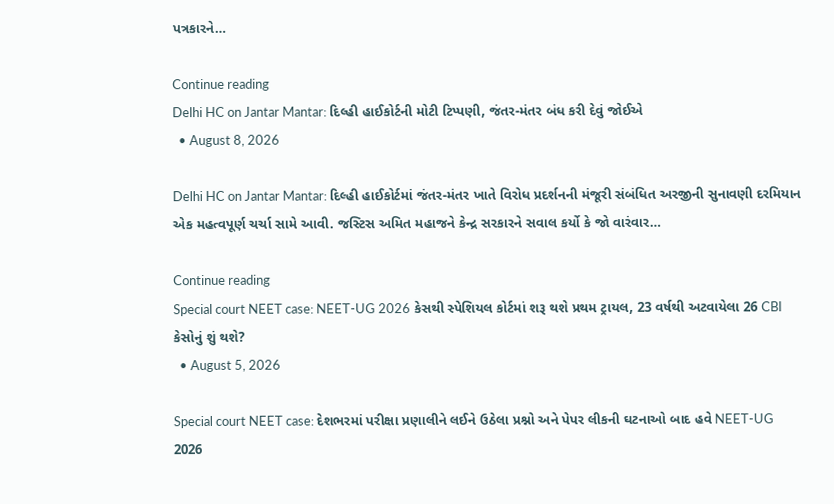પત્રકારને…

Continue reading
Delhi HC on Jantar Mantar: દિલ્હી હાઈકોર્ટની મોટી ટિપ્પણી, જંતર-મંતર બંધ કરી દેવું જોઈએ
  • August 8, 2026

Delhi HC on Jantar Mantar: દિલ્હી હાઈકોર્ટમાં જંતર-મંતર ખાતે વિરોધ પ્રદર્શનની મંજૂરી સંબંધિત અરજીની સુનાવણી દરમિયાન એક મહત્વપૂર્ણ ચર્ચા સામે આવી. જસ્ટિસ અમિત મહાજને કેન્દ્ર સરકારને સવાલ કર્યો કે જો વારંવાર…

Continue reading
Special court NEET case: NEET-UG 2026 કેસથી સ્પેશિયલ કોર્ટમાં શરૂ થશે પ્રથમ ટ્રાયલ, 23 વર્ષથી અટવાયેલા 26 CBI કેસોનું શું થશે?
  • August 5, 2026

Special court NEET case: દેશભરમાં પરીક્ષા પ્રણાલીને લઈને ઉઠેલા પ્રશ્નો અને પેપર લીકની ઘટનાઓ બાદ હવે NEET-UG 2026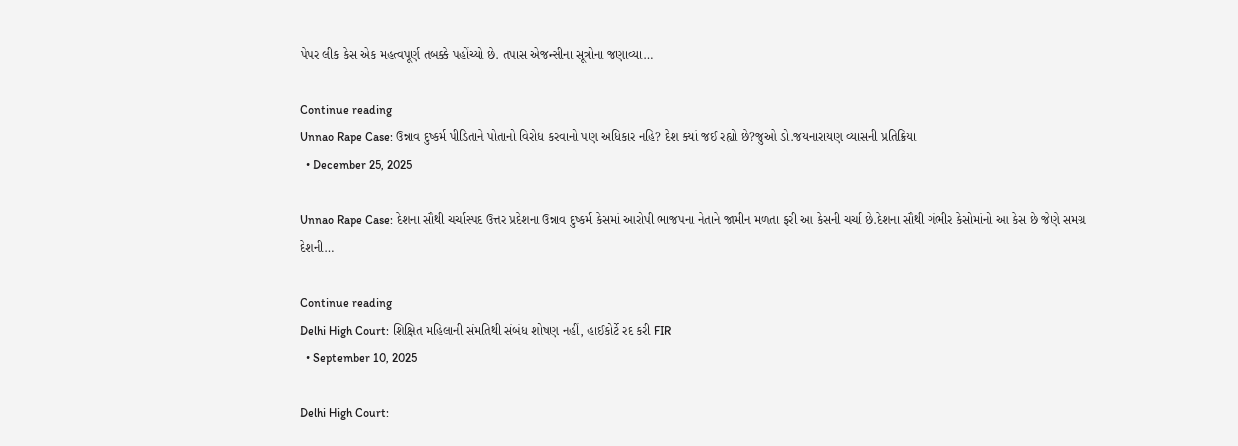પેપર લીક કેસ એક મહત્વપૂર્ણ તબક્કે પહોંચ્યો છે. તપાસ એજન્સીના સૂત્રોના જણાવ્યા…

Continue reading
Unnao Rape Case: ઉન્નાવ દુષ્કર્મ પીડિતાને પોતાનો વિરોધ કરવાનો પણ અધિકાર નહિ? દેશ ક્યાં જઈ રહ્યો છે?જુઓ ડો.જયનારાયણ વ્યાસની પ્રતિક્રિયા
  • December 25, 2025

Unnao Rape Case: દેશના સૌથી ચર્ચાસ્પદ ઉત્તર પ્રદેશના ઉન્નાવ દુષ્કર્મ કેસમાં આરોપી ભાજપના નેતાને જામીન મળતા ફરી આ કેસની ચર્ચા છે.દેશના સૌથી ગંભીર કેસોમાંનો આ કેસ છે જેણે સમગ્ર દેશની…

Continue reading
Delhi High Court: શિક્ષિત મહિલાની સંમતિથી સંબંધ શોષણ નહીં, હાઈકોર્ટે રદ કરી FIR
  • September 10, 2025

Delhi High Court: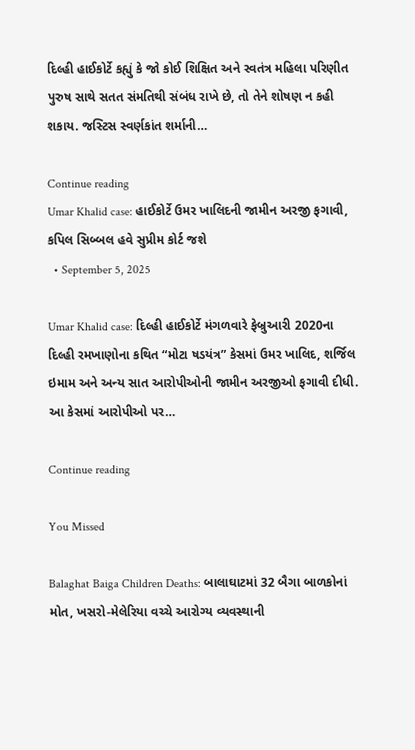દિલ્હી હાઈકોર્ટે કહ્યું કે જો કોઈ શિક્ષિત અને સ્વતંત્ર મહિલા પરિણીત પુરુષ સાથે સતત સંમતિથી સંબંધ રાખે છે, તો તેને શોષણ ન કહી શકાય. જસ્ટિસ સ્વર્ણકાંત શર્માની…

Continue reading
Umar Khalid case: હાઈકોર્ટે ઉમર ખાલિદની જામીન અરજી ફગાવી, કપિલ સિબ્બલ હવે સુપ્રીમ કોર્ટ જશે
  • September 5, 2025

Umar Khalid case: દિલ્હી હાઈકોર્ટે મંગળવારે ફેબ્રુઆરી 2020ના દિલ્હી રમખાણોના કથિત “મોટા ષડયંત્ર” કેસમાં ઉમર ખાલિદ, શર્જિલ ઇમામ અને અન્ય સાત આરોપીઓની જામીન અરજીઓ ફગાવી દીધી. આ કેસમાં આરોપીઓ પર…

Continue reading

You Missed

Balaghat Baiga Children Deaths: બાલાઘાટમાં 32 બૈગા બાળકોનાં મોત, ખસરો-મેલેરિયા વચ્ચે આરોગ્ય વ્યવસ્થાની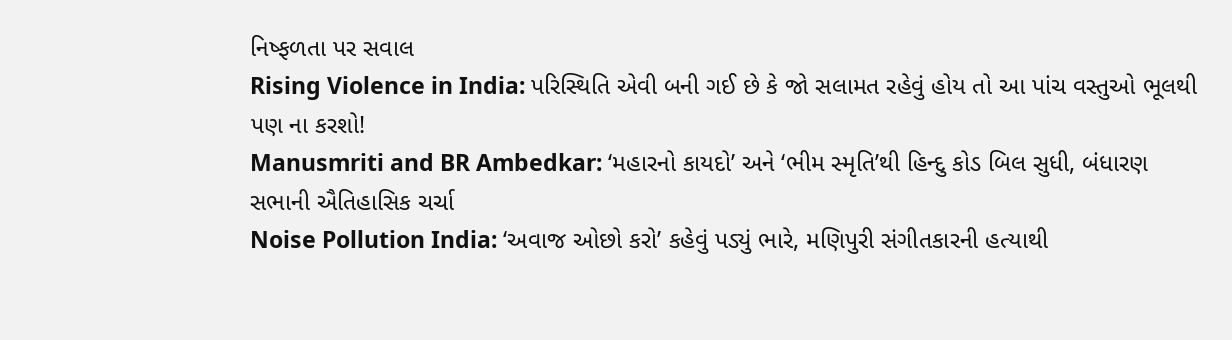નિષ્ફળતા પર સવાલ
Rising Violence in India: પરિસ્થિતિ એવી બની ગઈ છે કે જો સલામત રહેવું હોય તો આ પાંચ વસ્તુઓ ભૂલથી પણ ના કરશો!
Manusmriti and BR Ambedkar: ‘મહારનો કાયદો’ અને ‘ભીમ સ્મૃતિ’થી હિન્દુ કોડ બિલ સુધી, બંધારણ સભાની ઐતિહાસિક ચર્ચા
Noise Pollution India: ‘અવાજ ઓછો કરો’ કહેવું પડ્યું ભારે, મણિપુરી સંગીતકારની હત્યાથી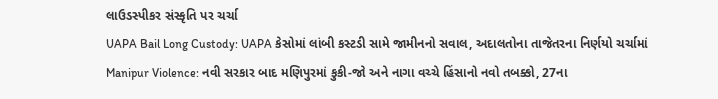લાઉડસ્પીકર સંસ્કૃતિ પર ચર્ચા
UAPA Bail Long Custody: UAPA કેસોમાં લાંબી કસ્ટડી સામે જામીનનો સવાલ, અદાલતોના તાજેતરના નિર્ણયો ચર્ચામાં
Manipur Violence: નવી સરકાર બાદ મણિપુરમાં કુકી-જો અને નાગા વચ્ચે હિંસાનો નવો તબક્કો, 27ના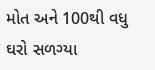મોત અને 100થી વધુ ઘરો સળગ્યા